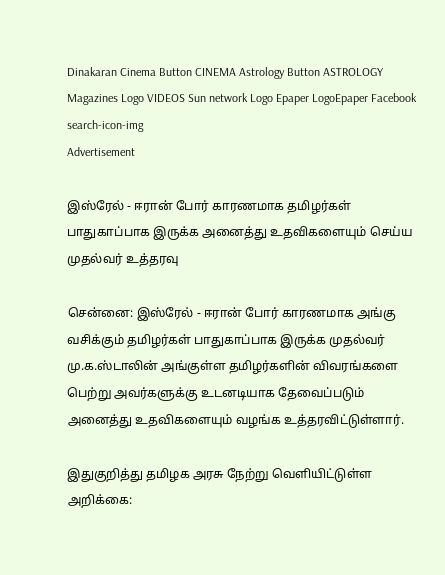Dinakaran Cinema Button CINEMA Astrology Button ASTROLOGY  Magazines Logo VIDEOS Sun network Logo Epaper LogoEpaper Facebook
search-icon-img
Advertisement

இஸ்ரேல் - ஈரான் போர் காரணமாக தமிழர்கள் பாதுகாப்பாக இருக்க அனைத்து உதவிகளையும் செய்ய முதல்வர் உத்தரவு

சென்னை: இஸ்ரேல் - ஈரான் போர் காரணமாக அங்கு வசிக்கும் தமிழர்கள் பாதுகாப்பாக இருக்க முதல்வர் மு.க.ஸ்டாலின் அங்குள்ள தமிழர்களின் விவரங்களை பெற்று அவர்களுக்கு உடனடியாக தேவைப்படும் அனைத்து உதவிகளையும் வழங்க உத்தரவிட்டுள்ளார்.

இதுகுறித்து தமிழக அரசு நேற்று வெளியிட்டுள்ள அறிக்கை: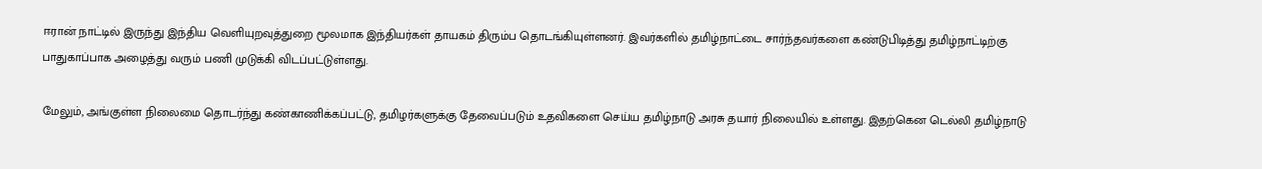ஈரான் நாட்டில் இருந்து இந்திய வெளியுறவுத்துறை மூலமாக இந்தியர்கள் தாயகம் திரும்ப தொடங்கியுள்ளனர். இவர்களில் தமிழ்நாட்டை சார்ந்தவர்களை கண்டுபிடித்து தமிழ்நாட்டிற்கு பாதுகாப்பாக அழைத்து வரும் பணி முடுக்கி விடப்பட்டுள்ளது.

மேலும், அங்குள்ள நிலைமை தொடர்ந்து கண்காணிக்கப்பட்டு, தமிழர்களுக்கு தேவைப்படும் உதவிகளை செய்ய தமிழ்நாடு அரசு தயார் நிலையில் உள்ளது. இதற்கென டெல்லி தமிழ்நாடு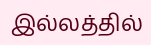இல்லத்தில்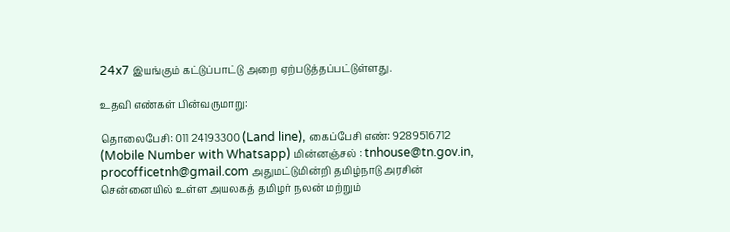24x7 இயங்கும் கட்டுப்பாட்டு அறை ஏற்படுத்தப்பட்டுள்ளது.

உதவி எண்கள் பின்வருமாறு:

தொலைபேசி: 011 24193300 (Land line), கைப்பேசி எண்: 9289516712 (Mobile Number with Whatsapp) மின்னஞ்சல் : tnhouse@tn.gov.in, procofficetnh@gmail.com அதுமட்டுமின்றி தமிழ்நாடு அரசின் சென்னையில் உள்ள அயலகத் தமிழர் நலன் மற்றும்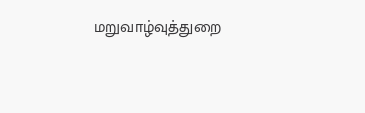மறுவாழ்வுத்துறை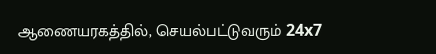ஆணையரகத்தில், செயல்பட்டுவரும் 24x7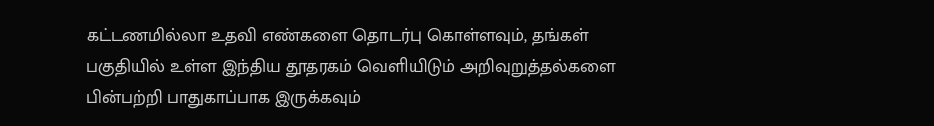கட்டணமில்லா உதவி எண்களை தொடர்பு கொள்ளவும், தங்கள் பகுதியில் உள்ள இந்திய தூதரகம் வெளியிடும் அறிவுறுத்தல்களை பின்பற்றி பாதுகாப்பாக இருக்கவும்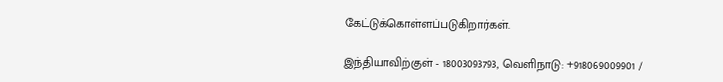கேட்டுக்கொள்ளப்படுகிறார்கள்.

இந்தியாவிற்குள் - 18003093793, வெளிநாடு: +918069009901 /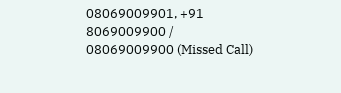08069009901, +91 8069009900 / 08069009900 (Missed Call)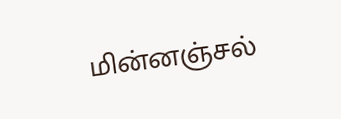மின்னஞ்சல்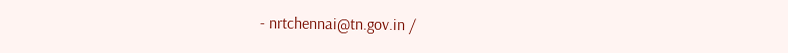- nrtchennai@tn.gov.in /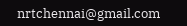nrtchennai@gmail.com